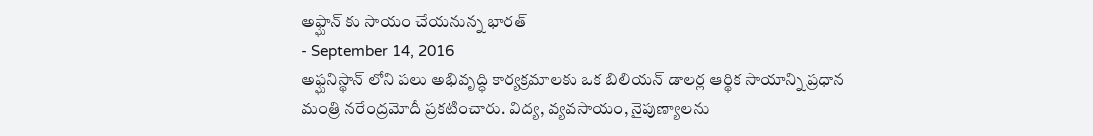అఫ్ఘాన్ కు సాయం చేయనున్న భారత్
- September 14, 2016
అఫ్ఘనిస్థాన్ లోని పలు అభివృద్ధి కార్యక్రమాలకు ఒక బిలియన్ డాలర్ల ఆర్థిక సాయాన్ని ప్రధాన మంత్రి నరేంద్రమోదీ ప్రకటించారు. విద్య, వ్యవసాయం, నైపుణ్యాలను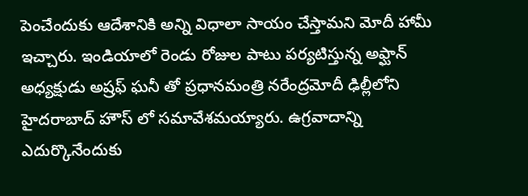పెంచేందుకు ఆదేశానికి అన్ని విధాలా సాయం చేస్తామని మోదీ హామీ ఇచ్చారు. ఇండియాలో రెండు రోజుల పాటు పర్యటిస్తున్న అఫ్ఘాన్ అధ్యక్షుడు అష్రఫ్ ఘనీ తో ప్రధానమంత్రి నరేంద్రమోదీ ఢిల్లీలోని హైదరాబాద్ హౌస్ లో సమావేశమయ్యారు. ఉగ్రవాదాన్ని ఎదుర్కొనేందుకు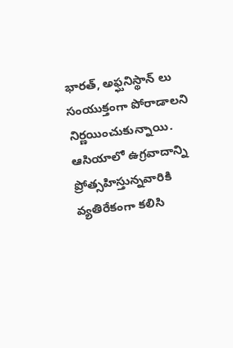భారత్, అఫ్ఘనిస్థాన్ లు సంయుక్తంగా పోరాడాలని నిర్ణయించుకున్నాయి. ఆసియాలో ఉగ్రవాదాన్ని ప్రోత్సహిస్తున్నవారికి వ్యతిరేకంగా కలిసి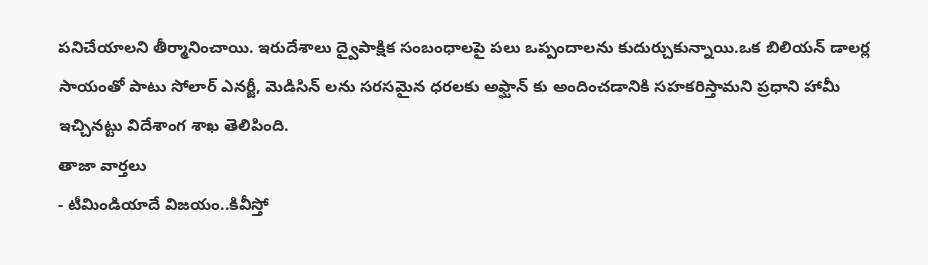పనిచేయాలని తీర్మానించాయి. ఇరుదేశాలు ద్వైపాక్షిక సంబంధాలపై పలు ఒప్పందాలను కుదుర్చుకున్నాయి.ఒక బిలియన్ డాలర్ల సాయంతో పాటు సోలార్ ఎనర్జీ, మెడిసిన్ లను సరసమైన ధరలకు అఫ్ఘాన్ కు అందించడానికి సహకరిస్తామని ప్రధాని హామీ ఇచ్చినట్టు విదేశాంగ శాఖ తెలిపింది.
తాజా వార్తలు
- టీమిండియాదే విజయం..కివీస్తో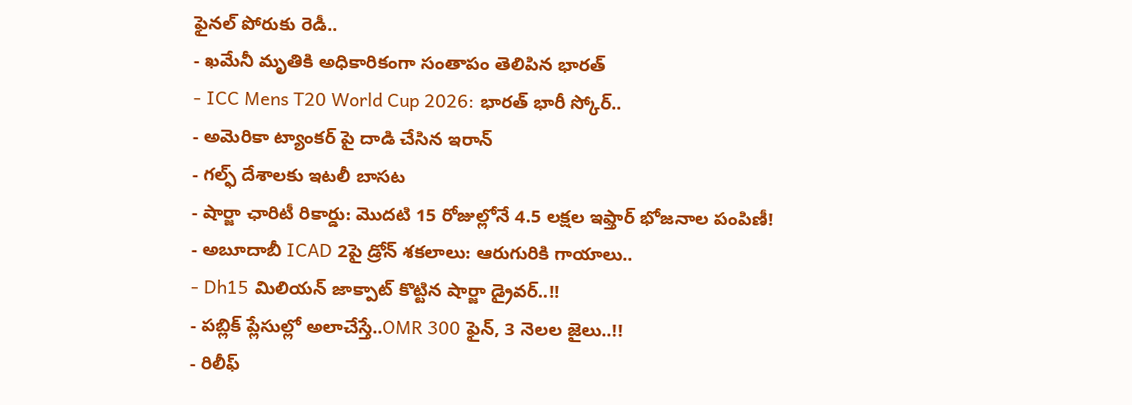ఫైనల్ పోరుకు రెడీ..
- ఖమేనీ మృతికి అధికారికంగా సంతాపం తెలిపిన భారత్
- ICC Mens T20 World Cup 2026: భారత్ భారీ స్కోర్..
- అమెరికా ట్యాంకర్ పై దాడి చేసిన ఇరాన్
- గల్ఫ్ దేశాలకు ఇటలీ బాసట
- షార్జా ఛారిటీ రికార్డు: మొదటి 15 రోజుల్లోనే 4.5 లక్షల ఇఫ్తార్ భోజనాల పంపిణీ!
- అబూదాబీ ICAD 2పై డ్రోన్ శకలాలు: ఆరుగురికి గాయాలు..
- Dh15 మిలియన్ జాక్పాట్ కొట్టిన షార్జా డ్రైవర్..!!
- పబ్లిక్ ప్లేసుల్లో అలాచేస్తే..OMR 300 ఫైన్, 3 నెలల జైలు..!!
- రిలీఫ్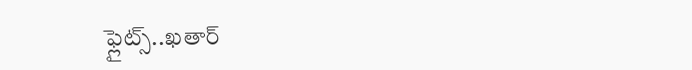ఫ్లైట్స్..ఖతార్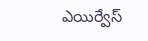ఎయిర్వేస్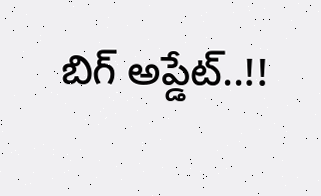బిగ్ అప్డేట్..!!